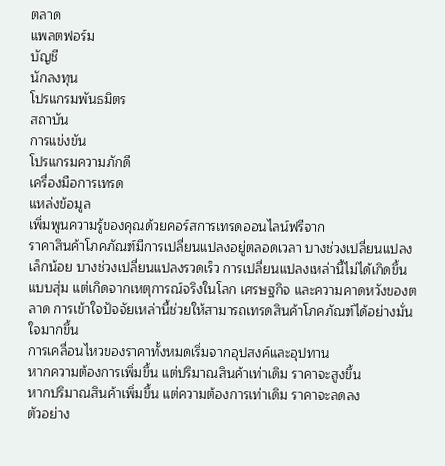ตลาด
แพลตฟอร์ม
บัญชี
นักลงทุน
โปรแกรมพันธมิตร
สถาบัน
การแข่งขัน
โปรแกรมความภักดี
เครื่องมือการเทรด
แหล่งข้อมูล
เพิ่มพูนความรู้ของคุณด้วยคอร์สการเทรดออนไลน์ฟรีจาก
ราคาสินค้าโภคภัณฑ์มีการเปลี่ยนแปลงอยู่ตลอดเวลา บางช่วงเปลี่ยนแปลงเล็กน้อย บางช่วงเปลี่ยนแปลงรวดเร็ว การเปลี่ยนแปลงเหล่านี้ไม่ได้เกิดขึ้นแบบสุ่ม แต่เกิดจากเหตุการณ์จริงในโลก เศรษฐกิจ และความคาดหวังของตลาด การเข้าใจปัจจัยเหล่านี้ช่วยให้สามารถเทรดสินค้าโภคภัณฑ์ได้อย่างมั่นใจมากขึ้น
การเคลื่อนไหวของราคาทั้งหมดเริ่มจากอุปสงค์และอุปทาน
หากความต้องการเพิ่มขึ้น แต่ปริมาณสินค้าเท่าเดิม ราคาจะสูงขึ้น
หากปริมาณสินค้าเพิ่มขึ้น แต่ความต้องการเท่าเดิม ราคาจะลดลง
ตัวอย่าง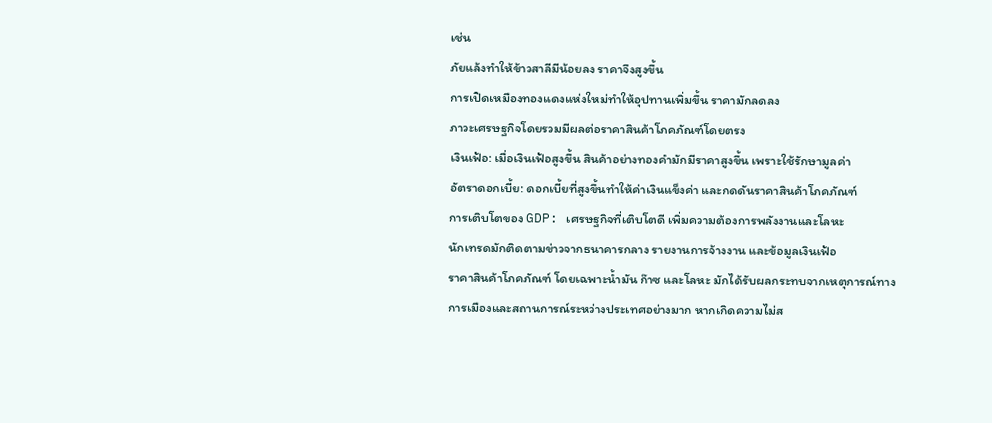เช่น
ภัยแล้งทำให้ข้าวสาลีมีน้อยลง ราคาจึงสูงขึ้น
การเปิดเหมืองทองแดงแห่งใหม่ทำให้อุปทานเพิ่มขึ้น ราคามักลดลง
ภาวะเศรษฐกิจโดยรวมมีผลต่อราคาสินค้าโภคภัณฑ์โดยตรง
เงินเฟ้อ: เมื่อเงินเฟ้อสูงขึ้น สินค้าอย่างทองคำมักมีราคาสูงขึ้น เพราะใช้รักษามูลค่า
อัตราดอกเบี้ย: ดอกเบี้ยที่สูงขึ้นทำให้ค่าเงินแข็งค่า และกดดันราคาสินค้าโภคภัณฑ์
การเติบโตของ GDP: เศรษฐกิจที่เติบโตดี เพิ่มความต้องการพลังงานและโลหะ
นักเทรดมักติดตามข่าวจากธนาคารกลาง รายงานการจ้างงาน และข้อมูลเงินเฟ้อ
ราคาสินค้าโภคภัณฑ์ โดยเฉพาะน้ำมัน ก๊าซ และโลหะ มักได้รับผลกระทบจากเหตุการณ์ทางการเมืองและสถานการณ์ระหว่างประเทศอย่างมาก หากเกิดความไม่ส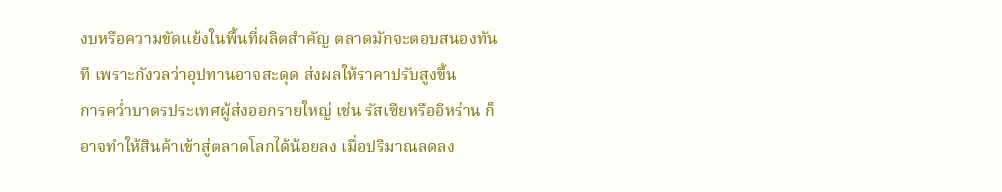งบหรือความขัดแย้งในพื้นที่ผลิตสำคัญ ตลาดมักจะตอบสนองทันที เพราะกังวลว่าอุปทานอาจสะดุด ส่งผลให้ราคาปรับสูงขึ้น
การคว่ำบาตรประเทศผู้ส่งออกรายใหญ่ เช่น รัสเซียหรืออิหร่าน ก็อาจทำให้สินค้าเข้าสู่ตลาดโลกได้น้อยลง เมื่อปริมาณลดลง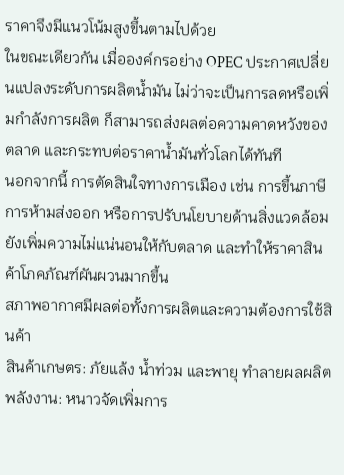ราคาจึงมีแนวโน้มสูงขึ้นตามไปด้วย
ในขณะเดียวกัน เมื่อองค์กรอย่าง OPEC ประกาศเปลี่ยนแปลงระดับการผลิตน้ำมัน ไม่ว่าจะเป็นการลดหรือเพิ่มกำลังการผลิต ก็สามารถส่งผลต่อความคาดหวังของตลาด และกระทบต่อราคาน้ำมันทั่วโลกได้ทันที
นอกจากนี้ การตัดสินใจทางการเมือง เช่น การขึ้นภาษี การห้ามส่งออก หรือการปรับนโยบายด้านสิ่งแวดล้อม ยังเพิ่มความไม่แน่นอนให้กับตลาด และทำให้ราคาสินค้าโภคภัณฑ์ผันผวนมากขึ้น
สภาพอากาศมีผลต่อทั้งการผลิตและความต้องการใช้สินค้า
สินค้าเกษตร: ภัยแล้ง น้ำท่วม และพายุ ทำลายผลผลิต
พลังงาน: หนาวจัดเพิ่มการ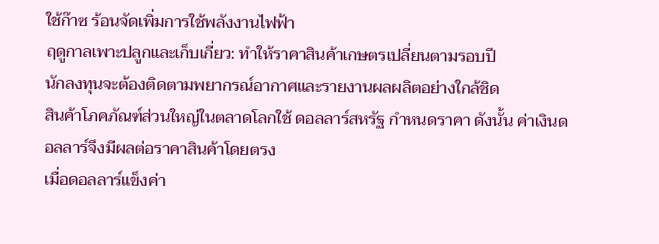ใช้ก๊าซ ร้อนจัดเพิ่มการใช้พลังงานไฟฟ้า
ฤดูกาลเพาะปลูกและเก็บเกี่ยว: ทำให้ราคาสินค้าเกษตรเปลี่ยนตามรอบปี
นักลงทุนจะต้องติดตามพยากรณ์อากาศและรายงานผลผลิตอย่างใกล้ชิด
สินค้าโภคภัณฑ์ส่วนใหญ่ในตลาดโลกใช้ ดอลลาร์สหรัฐ กำหนดราคา ดังนั้น ค่าเงินดอลลาร์จึงมีผลต่อราคาสินค้าโดยตรง
เมื่อดอลลาร์แข็งค่า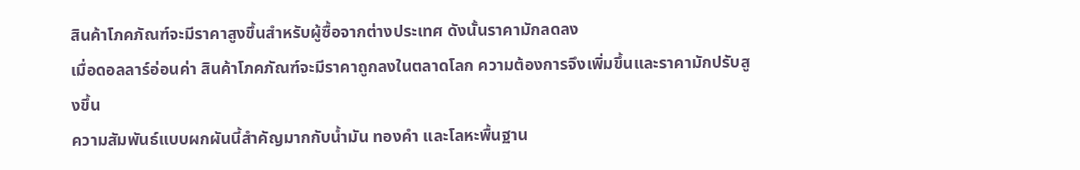สินค้าโภคภัณฑ์จะมีราคาสูงขึ้นสำหรับผู้ซื้อจากต่างประเทศ ดังนั้นราคามักลดลง
เมื่อดอลลาร์อ่อนค่า สินค้าโภคภัณฑ์จะมีราคาถูกลงในตลาดโลก ความต้องการจึงเพิ่มขึ้นและราคามักปรับสูงขึ้น
ความสัมพันธ์แบบผกผันนี้สำคัญมากกับน้ำมัน ทองคำ และโลหะพื้นฐาน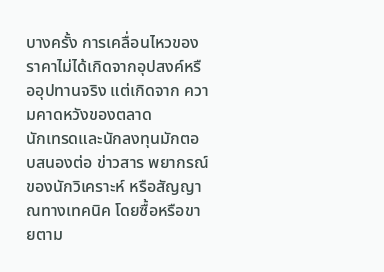บางครั้ง การเคลื่อนไหวของราคาไม่ได้เกิดจากอุปสงค์หรืออุปทานจริง แต่เกิดจาก ความคาดหวังของตลาด
นักเทรดและนักลงทุนมักตอบสนองต่อ ข่าวสาร พยากรณ์ของนักวิเคราะห์ หรือสัญญาณทางเทคนิค โดยซื้อหรือขายตาม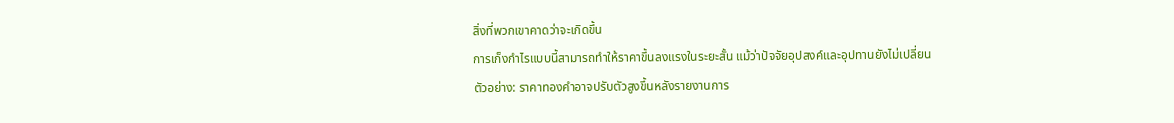สิ่งที่พวกเขาคาดว่าจะเกิดขึ้น
การเก็งกำไรแบบนี้สามารถทำให้ราคาขึ้นลงแรงในระยะสั้น แม้ว่าปัจจัยอุปสงค์และอุปทานยังไม่เปลี่ยน
ตัวอย่าง: ราคาทองคำอาจปรับตัวสูงขึ้นหลังรายงานการ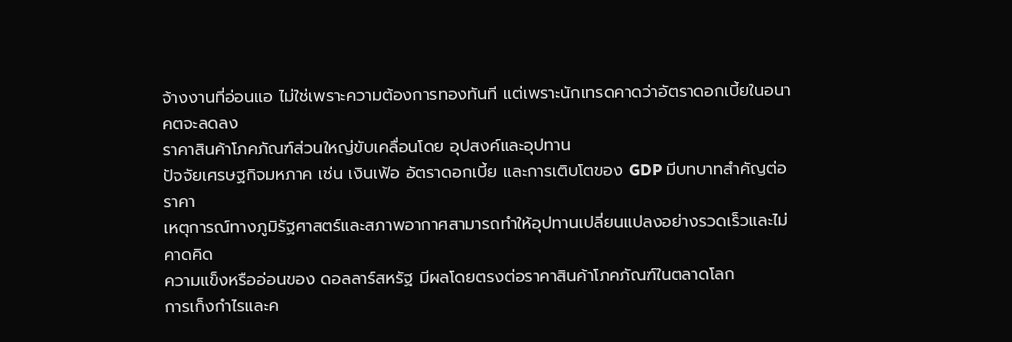จ้างงานที่อ่อนแอ ไม่ใช่เพราะความต้องการทองทันที แต่เพราะนักเทรดคาดว่าอัตราดอกเบี้ยในอนาคตจะลดลง
ราคาสินค้าโภคภัณฑ์ส่วนใหญ่ขับเคลื่อนโดย อุปสงค์และอุปทาน
ปัจจัยเศรษฐกิจมหภาค เช่น เงินเฟ้อ อัตราดอกเบี้ย และการเติบโตของ GDP มีบทบาทสำคัญต่อราคา
เหตุการณ์ทางภูมิรัฐศาสตร์และสภาพอากาศสามารถทำให้อุปทานเปลี่ยนแปลงอย่างรวดเร็วและไม่คาดคิด
ความแข็งหรืออ่อนของ ดอลลาร์สหรัฐ มีผลโดยตรงต่อราคาสินค้าโภคภัณฑ์ในตลาดโลก
การเก็งกำไรและค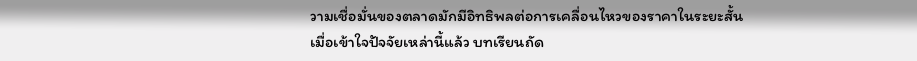วามเชื่อมั่นของตลาดมักมีอิทธิพลต่อการเคลื่อนไหวของราคาในระยะสั้น
เมื่อเข้าใจปัจจัยเหล่านี้แล้ว บทเรียนถัด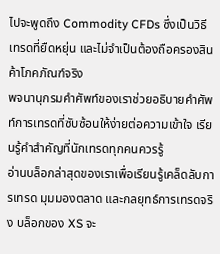ไปจะพูดถึง Commodity CFDs ซึ่งเป็นวิธีเทรดที่ยืดหยุ่น และไม่จำเป็นต้องถือครองสินค้าโภคภัณฑ์จริง
พจนานุกรมคำศัพท์ของเราช่วยอธิบายคำศัพท์การเทรดที่ซับซ้อนให้ง่ายต่อความเข้าใจ เรียนรู้คำสำคัญที่นักเทรดทุกคนควรรู้
อ่านบล็อกล่าสุดของเราเพื่อเรียนรู้เคล็ดลับการเทรด มุมมองตลาด และกลยุทธ์การเทรดจริง บล็อกของ XS จะ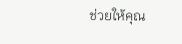ช่วยให้คุณ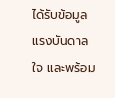ได้รับข้อมูล แรงบันดาลใจ และพร้อม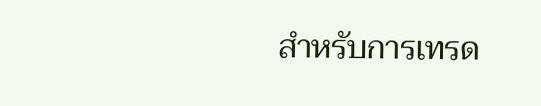สำหรับการเทรด